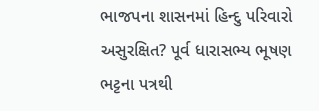ભાજપના શાસનમાં હિન્દુ પરિવારો અસુરક્ષિત? પૂર્વ ધારાસભ્ય ભૂષણ ભટ્ટના પત્રથી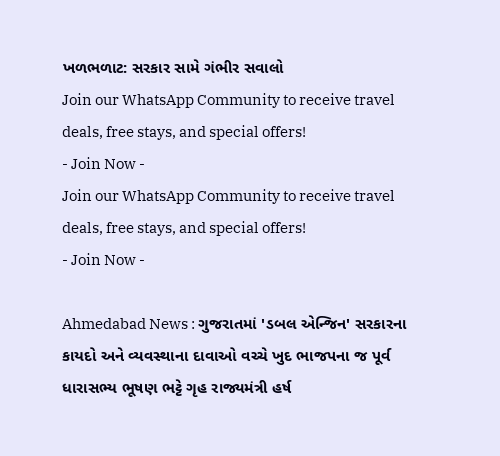ખળભળાટ: સરકાર સામે ગંભીર સવાલો
Join our WhatsApp Community to receive travel deals, free stays, and special offers!
- Join Now -
Join our WhatsApp Community to receive travel deals, free stays, and special offers!
- Join Now -

Ahmedabad News : ગુજરાતમાં 'ડબલ એન્જિન' સરકારના કાયદો અને વ્યવસ્થાના દાવાઓ વચ્ચે ખુદ ભાજપના જ પૂર્વ ધારાસભ્ય ભૂષણ ભટ્ટે ગૃહ રાજ્યમંત્રી હર્ષ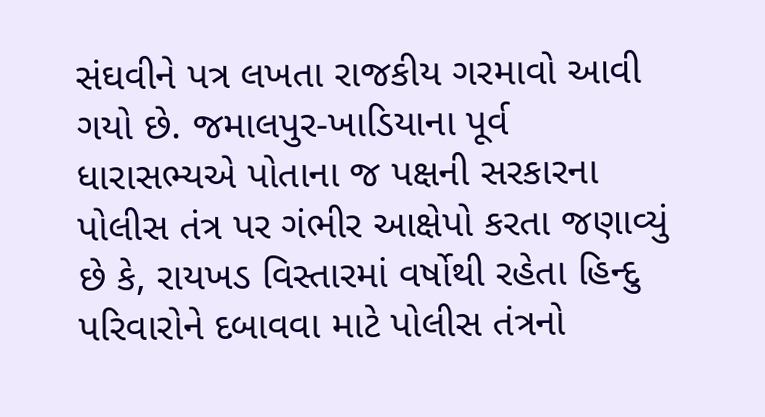સંઘવીને પત્ર લખતા રાજકીય ગરમાવો આવી ગયો છે. જમાલપુર-ખાડિયાના પૂર્વ ધારાસભ્યએ પોતાના જ પક્ષની સરકારના પોલીસ તંત્ર પર ગંભીર આક્ષેપો કરતા જણાવ્યું છે કે, રાયખડ વિસ્તારમાં વર્ષોથી રહેતા હિન્દુ પરિવારોને દબાવવા માટે પોલીસ તંત્રનો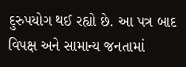દુરુપયોગ થઈ રહ્યો છે. આ પત્ર બાદ વિપક્ષ અને સામાન્ય જનતામાં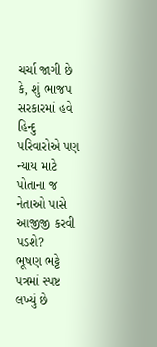ચર્ચા જાગી છે કે, શું ભાજપ સરકારમાં હવે હિન્દુ પરિવારોએ પણ ન્યાય માટે પોતાના જ નેતાઓ પાસે આજીજી કરવી પડશે?
ભૂષણ ભટ્ટે પત્રમાં સ્પષ્ટ લખ્યું છે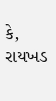કે, રાયખડ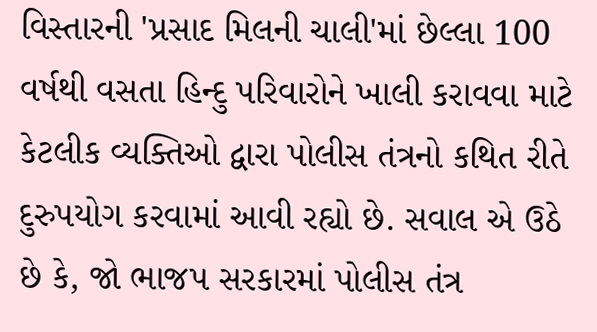વિસ્તારની 'પ્રસાદ મિલની ચાલી'માં છેલ્લા 100 વર્ષથી વસતા હિન્દુ પરિવારોને ખાલી કરાવવા માટે કેટલીક વ્યક્તિઓ દ્વારા પોલીસ તંત્રનો કથિત રીતે દુરુપયોગ કરવામાં આવી રહ્યો છે. સવાલ એ ઉઠે છે કે, જો ભાજપ સરકારમાં પોલીસ તંત્ર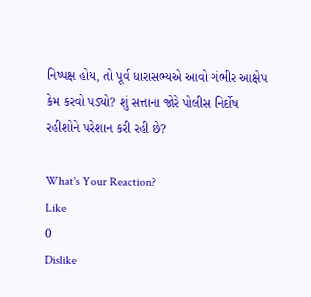નિષ્પક્ષ હોય, તો પૂર્વ ધારાસભ્યએ આવો ગંભીર આક્ષેપ કેમ કરવો પડ્યો? શું સત્તાના જોરે પોલીસ નિર્દોષ રહીશોને પરેશાન કરી રહી છે?

What's Your Reaction?
Like
0
Dislike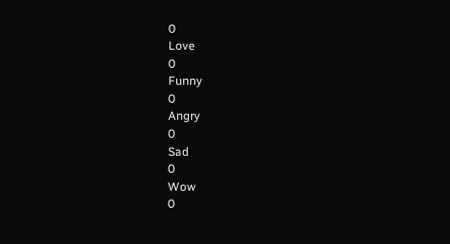0
Love
0
Funny
0
Angry
0
Sad
0
Wow
0